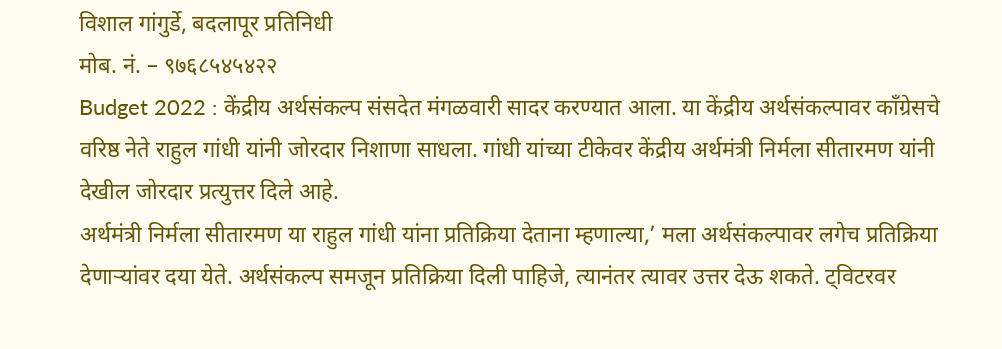विशाल गांगुर्डे, बदलापूर प्रतिनिधी
मोब. नं. – ९७६८५४५४२२
Budget 2022 : केंद्रीय अर्थसंकल्प संसदेत मंगळवारी सादर करण्यात आला. या केंद्रीय अर्थसंकल्पावर काँग्रेसचे वरिष्ठ नेते राहुल गांधी यांनी जोरदार निशाणा साधला. गांधी यांच्या टीकेवर केंद्रीय अर्थमंत्री निर्मला सीतारमण यांनी देखील जोरदार प्रत्युत्तर दिले आहे.
अर्थमंत्री निर्मला सीतारमण या राहुल गांधी यांना प्रतिक्रिया देताना म्हणाल्या,’ मला अर्थसंकल्पावर लगेच प्रतिक्रिया देणाऱ्यांवर दया येते. अर्थसंकल्प समजून प्रतिक्रिया दिली पाहिजे, त्यानंतर त्यावर उत्तर देऊ शकते. ट्विटरवर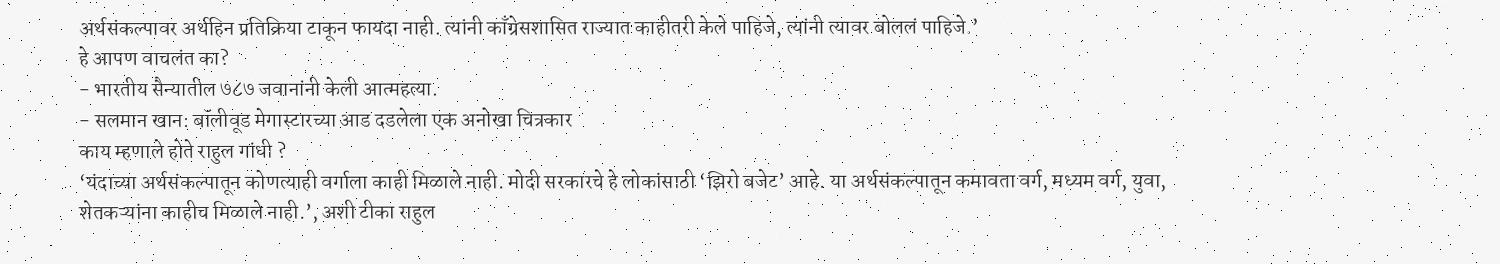अर्थसंकल्पावर अर्थहिन प्रतिक्रिया टाकून फायदा नाही. त्यांनी काँग्रेसशासित राज्यात काहीतरी केले पाहिजे, त्यांनी त्यावर बोललं पाहिजे.’
हे आपण वाचलंत का?
- भारतीय सैन्यातील ७८७ जवानांनी केली आत्महत्या.
- सलमान खान: बॉलीवूड मेगास्टारच्या आड दडलेला एक अनोखा चित्रकार
काय म्हणाले होते राहुल गांधी ?
‘यंदाच्या अर्थसंकल्पातून कोणत्याही वर्गाला काही मिळाले नाही. मोदी सरकारचे हे लोकांसाठी ‘झिरो बजेट’ आहे. या अर्थसंकल्पातून कमावता वर्ग, मध्यम वर्ग, युवा, शेतकऱ्यांना काहीच मिळाले नाही.’, अशी टीका राहुल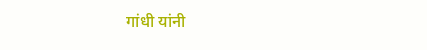गांधी यांनी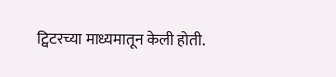ट्विटरच्या माध्यमातून केली होती.